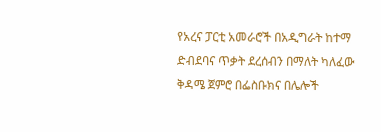የአረና ፓርቲ አመራሮች በአዲግራት ከተማ ድብደባና ጥቃት ደረሰብን በማለት ካለፈው ቅዳሜ ጀምሮ በፌስቡክና በሌሎች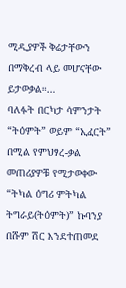ሚዲያዎች ቅሬታቸውን በማቅረብ ላይ መሆናቸው ይታወቃል።…
ባለፉት በርካታ ሳምንታት “ትዕምት” ወይም “ኢፈርት” በሚል የምህፃረ-ቃል መጠሪያዎቹ የሚታወቀው “ትካል ዕግሪ ምትካል ትግራይ(ትዕምት)” ኩባንያ በሹም ሽር እንደተጠመደ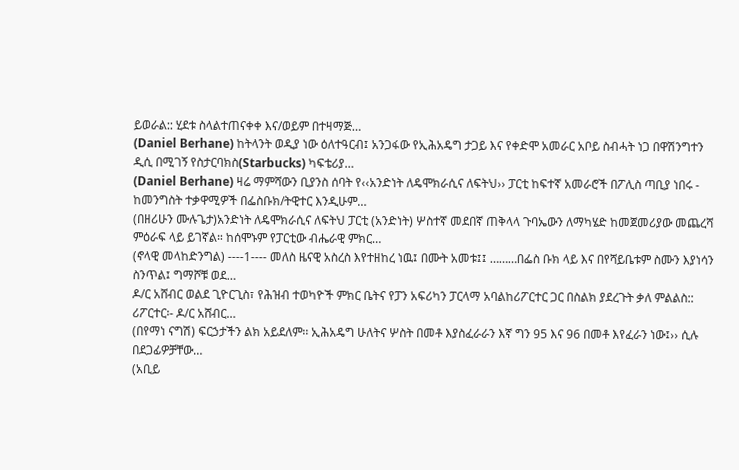ይወራል:: ሂደቱ ስላልተጠናቀቀ እና/ወይም በተዛማጅ…
(Daniel Berhane) ከትላንት ወዲያ ነው ዕለተዓርብ፤ አንጋፋው የኢሕአዴግ ታጋይ እና የቀድሞ አመራር አቦይ ስብሓት ነጋ በዋሽንግተን ዲሲ በሚገኝ የስታርባክስ(Starbucks) ካፍቴሪያ…
(Daniel Berhane) ዛሬ ማምሻውን ቢያንስ ሰባት የ‹‹አንድነት ለዴሞክራሲና ለፍትህ›› ፓርቲ ከፍተኛ አመራሮች በፖሊስ ጣቢያ ነበሩ - ከመንግስት ተቃዋሚዎች በፌስቡክ/ትዊተር እንዲሁም…
(በዘሪሁን ሙሉጌታ)አንድነት ለዴሞክራሲና ለፍትህ ፓርቲ (አንድነት) ሦስተኛ መደበኛ ጠቅላላ ጉባኤውን ለማካሄድ ከመጀመሪያው መጨረሻ ምዕራፍ ላይ ይገኛል። ከሰሞኑም የፓርቲው ብሔራዊ ምክር…
(ኖላዊ መላከድንግል) ----1---- መለስ ዜናዊ አስረስ እየተዘከረ ነዉ፤ በሙት አመቱ፤፤ ………በፌስ ቡክ ላይ እና በየሻይቤቱም ስሙን እያነሳን ስንጥል፤ ግማሾቹ ወደ…
ዶ/ር አሸብር ወልደ ጊዮርጊስ፣ የሕዝብ ተወካዮች ምክር ቤትና የፓን አፍሪካን ፓርላማ አባልከሪፖርተር ጋር በስልክ ያደረጉት ቃለ ምልልስ:: ሪፖርተር፡- ዶ/ር አሸብር…
(በየማነ ናግሽ) ፍርኃታችን ልክ አይደለም፡፡ ኢሕአዴግ ሁለትና ሦስት በመቶ እያስፈራራን እኛ ግን 95 እና 96 በመቶ እየፈራን ነው፤›› ሲሉ በደጋፊዎቻቸው…
(አቢይ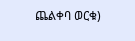ጨልቀባ ወርቁ)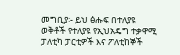መግቢያ፡- ይህ ፅሑፍ በተለያዩ ወቅቶች የተለያዩ የኢህአዴግ ተቃዋሚ ፓለቲካ ፓርቲዎች እና ፖለቲከኞች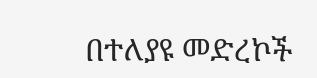በተለያዩ መድረኮች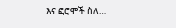እና ፎሮሞች ስለ…